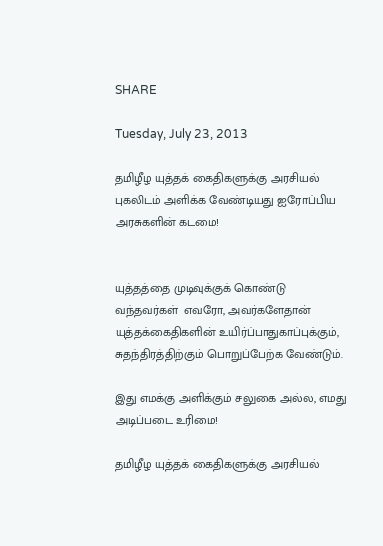SHARE

Tuesday, July 23, 2013

தமிழீழ யுத்தக் கைதிகளுக்கு அரசியல் புகலிடம் அளிக்க வேண்டியது ஐரோப்பிய அரசுகளின் கடமை!


யுத்தத்தை முடிவுக்குக் கொண்டு வந்தவர்கள்  எவரோ, அவர்களேதான் யுத்தக்கைதிகளின் உயிர்ப்பாதுகாப்புக்கும், சுதந்திரத்திற்கும் பொறுப்பேற்க வேண்டும்.

இது எமக்கு அளிக்கும் சலுகை அல்ல, எமது அடிப்படை உரிமை!

தமிழீழ யுத்தக் கைதிகளுக்கு அரசியல்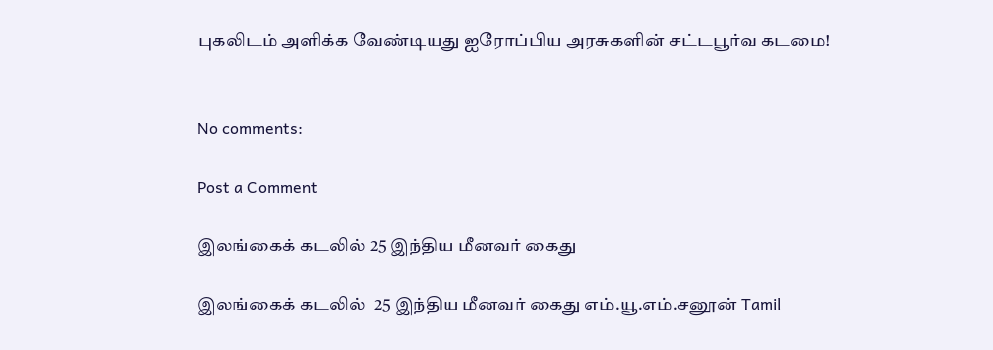புகலிடம் அளிக்க வேண்டியது ஐரோப்பிய அரசுகளின் சட்டபூர்வ கடமை!


No comments:

Post a Comment

இலங்கைக் கடலில் 25 இந்திய மீனவர் கைது

இலங்கைக் கடலில்  25 இந்திய மீனவர் கைது எம்.யூ.எம்.சனூன் Tamil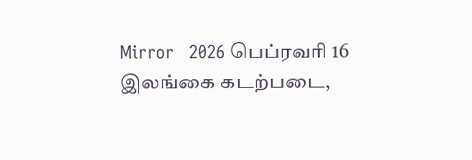Mirror   2026 பெப்ரவரி 16   இலங்கை கடற்படை,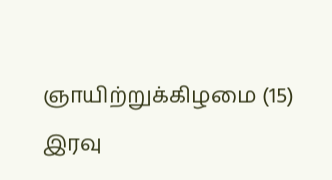ஞாயிற்றுக்கிழமை (15) இரவு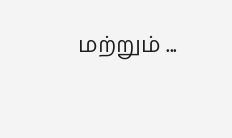மற்றும் ...